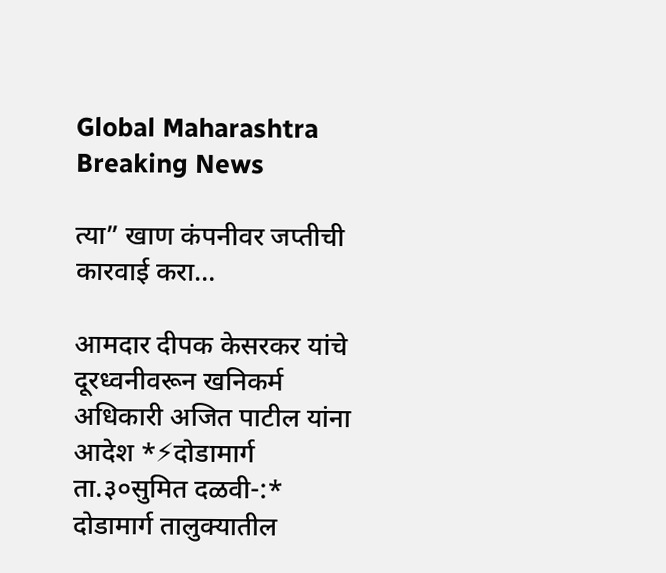Global Maharashtra Breaking News

त्या” खाण कंपनीवर जप्तीची कारवाई करा…

आमदार दीपक केसरकर यांचे दूरध्वनीवरून खनिकर्म अधिकारी अजित पाटील यांना आदेश *⚡दोडामार्ग ता.३०सुमित दळवी-:* दोडामार्ग तालुक्यातील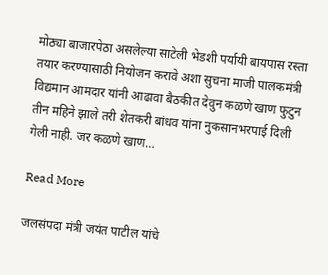मोठ्या बाजारपेठा असलेल्या साटेली भेडशी पर्यायी बायपास रस्ता तयार करण्यासाठी नियोजन करावे अशा सुचना माजी पालकमंत्री विद्यमान आमदार यांनी आढावा बैठकीत देवुन कळणे खाण फुटुन तीन महिने झाले तरी शेतकरी बांधव यांना नुकसानभरपाई दिली गेली नाही. जर कळणे खाण…

Read More

जलसंपदा मंत्री जयंत पाटील यांचे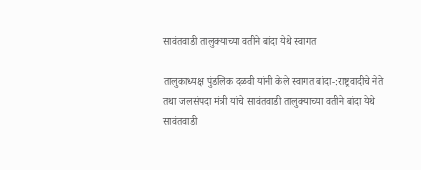सावंतवाडी तालुक्याच्या वतीने बांदा येथे स्वागत

तालुकाध्यक्ष पुंडलिक दळवी यांनी केले स्वागत बांदा-:राष्ट्रवादीचे नेते तथा जलसंपदा मंत्री यांचे सावंतवाडी तालुक्याच्या वतीने बांदा येथे सावंतवाडी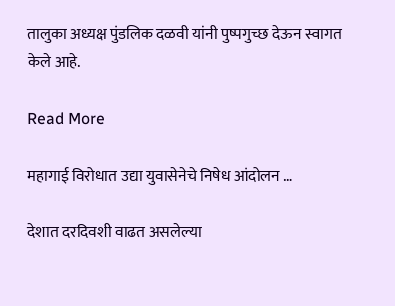तालुका अध्यक्ष पुंडलिक दळवी यांनी पुष्पगुच्छ देऊन स्वागत केले आहे.

Read More

महागाई विरोधात उद्या युवासेनेचे निषेध आंदोलन …

देशात दरदिवशी वाढत असलेल्या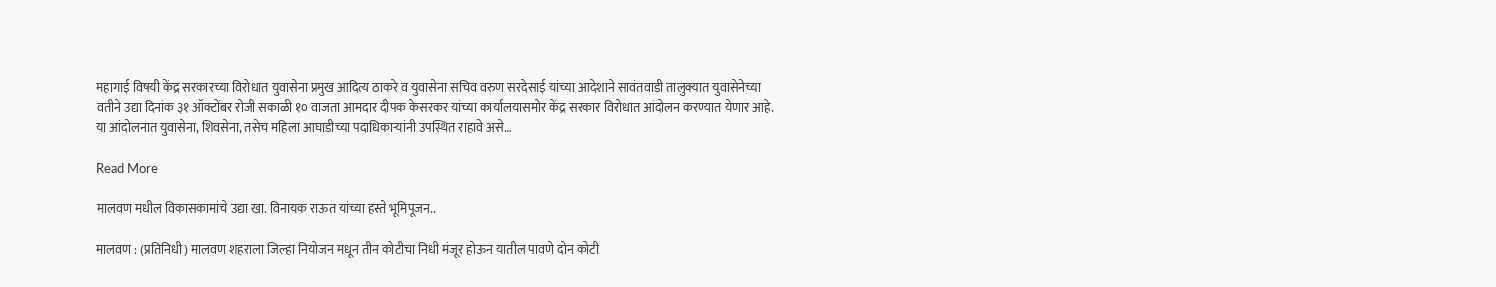महागाई विषयी केंद्र सरकारच्या विरोधात युवासेना प्रमुख आदित्य ठाकरे व युवासेना सचिव वरुण सरदेसाई यांच्या आदेशाने सावंतवाडी तालुक्यात युवासेनेच्या वतीने उद्या दिनांक ३१ ऑक्टोंबर रोजी सकाळी १० वाजता आमदार दीपक केसरकर यांच्या कार्यालयासमोर केंद्र सरकार विरोधात आंदोलन करण्यात येणार आहे. या आंदोलनात युवासेना, शिवसेना, तसेच महिला आघाडीच्या पदाधिकाऱ्यांनी उपस्थित राहावे असे…

Read More

मालवण मधील विकासकामांचे उद्या खा. विनायक राऊत यांच्या हस्ते भूमिपूजन..

मालवण : (प्रतिनिधी) मालवण शहराला जिल्हा नियोजन मधून तीन कोटीचा निधी मंजूर होऊन यातील पावणे दोन कोटी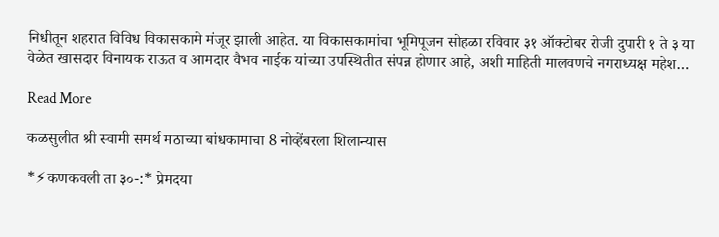निधीतून शहरात विविध विकासकामे मंजूर झाली आहेत. या विकासकामांचा भूमिपूजन सोहळा रविवार ३१ ऑक्टोबर रोजी दुपारी १ ते ३ या वेळेत खासदार विनायक राऊत व आमदार वैभव नाईक यांच्या उपस्थितीत संपन्न होणार आहे, अशी माहिती मालवणचे नगराध्यक्ष महेश…

Read More

कळसुलीत श्री स्वामी समर्थ मठाच्या बांधकामाचा 8 नोव्हेंबरला शिलान्यास

*⚡कणकवली ता ३०-:* प्रेमदया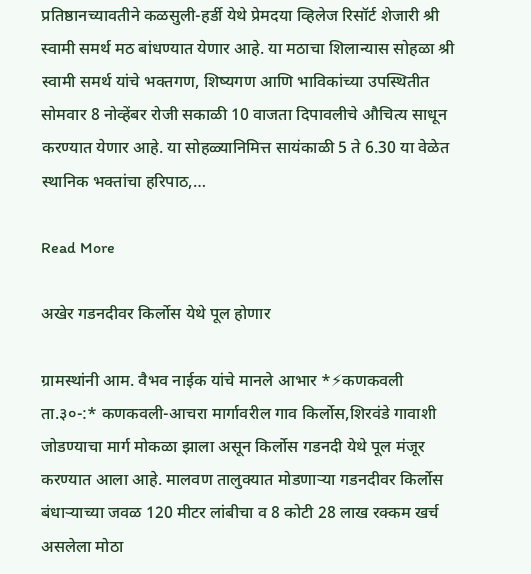प्रतिष्ठानच्यावतीने कळसुली-हर्डी येथे प्रेमदया व्हिलेज रिसॉर्ट शेजारी श्री स्वामी समर्थ मठ बांधण्यात येणार आहे. या मठाचा शिलान्यास सोहळा श्री स्वामी समर्थ यांचे भक्तगण, शिष्यगण आणि भाविकांच्या उपस्थितीत सोमवार 8 नोव्हेंबर रोजी सकाळी 10 वाजता दिपावलीचे औचित्य साधून करण्यात येणार आहे. या सोहळ्यानिमित्त सायंकाळी 5 ते 6.30 या वेळेत स्थानिक भक्तांचा हरिपाठ,…

Read More

अखेर गडनदीवर किर्लोस येथे पूल होणार

ग्रामस्थांनी आम. वैभव नाईक यांचे मानले आभार *⚡कणकवली ता.३०-:* कणकवली-आचरा मार्गावरील गाव किर्लोस,शिरवंडे गावाशी जोडण्याचा मार्ग मोकळा झाला असून किर्लोस गडनदी येथे पूल मंजूर करण्यात आला आहे. मालवण तालुक्यात मोडणाऱ्या गडनदीवर किर्लोस बंधाऱ्याच्या जवळ 120 मीटर लांबीचा व 8 कोटी 28 लाख रक्कम खर्च असलेला मोठा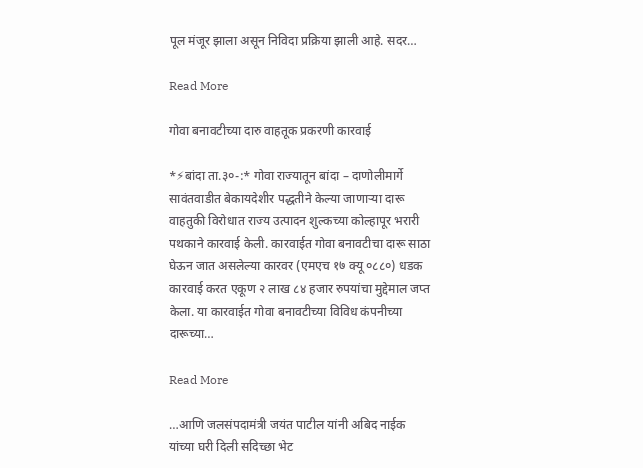पूल मंजूर झाला असून निविदा प्रक्रिया झाली आहे. सदर…

Read More

गोवा बनावटीच्या दारु वाहतूक प्रकरणी कारवाई

*⚡बांदा ता.३०-:* गोवा राज्यातून बांदा – दाणोलीमार्गे सावंतवाडीत बेकायदेशीर पद्धतीने केल्या जाणाऱ्या दारू वाहतुकी विरोधात राज्य उत्पादन शुल्कच्या कोल्हापूर भरारी पथकाने कारवाई केली. कारवाईत गोवा बनावटीचा दारू साठा घेऊन जात असलेल्या कारवर (एमएच १७ क्यू ०८८०) धडक कारवाई करत एकूण २ लाख ८४ हजार रुपयांचा मुद्देमाल जप्त केला. या कारवाईत गोवा बनावटीच्या विविध कंपनीच्या दारूच्या…

Read More

…आणि जलसंपदामंत्री जयंत पाटील यांनी अबिद नाईक यांच्या घरी दिली सदिच्छा भेट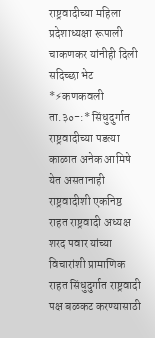राष्ट्रवादीच्या महिला प्रदेशाध्यक्षा रूपाली चाकणकर यांनीही दिली सदिच्छा भेट *⚡कणकवली ता.३०-:* सिंधुदुर्गात राष्ट्रवादीच्या पडत्या काळात अनेक आमिषे येत असतानाही राष्ट्रवादीशी एकनिष्ठ राहत राष्ट्रवादी अध्यक्ष शरद पवार यांच्या विचारांशी प्रामाणिक राहत सिंधुदुर्गात राष्ट्रवादी पक्ष बळकट करण्यासाठी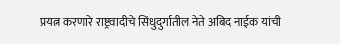प्रयत्न करणारे राष्ट्रवादीचे सिंधुदुर्गातील नेते अबिद नाईक यांची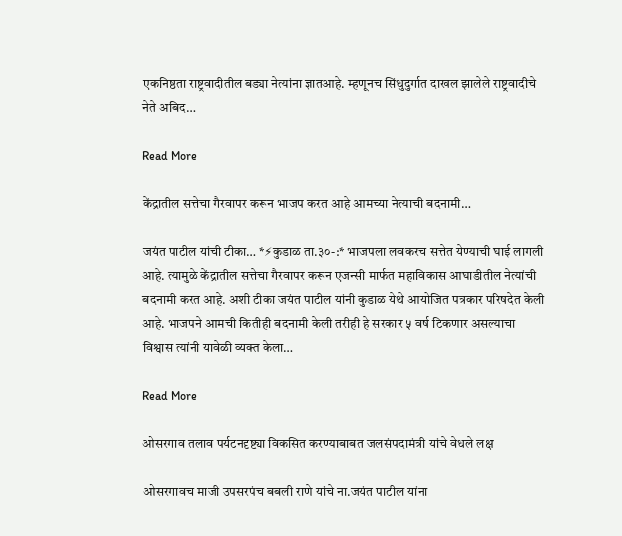एकनिष्ठता राष्ट्रवादीतील बड्या नेत्यांना ज्ञातआहे. म्हणूनच सिंधुदुर्गात दाखल झालेले राष्ट्रवादीचे नेते अबिद…

Read More

केंद्रातील सत्तेचा गैरवापर करून भाजप करत आहे आमच्या नेत्याची बदनामी…

जयंत पाटील यांची टीका… *⚡कुडाळ ता.३०-:* भाजपला लवकरच सत्तेत येण्याची घाई लागली आहे. त्यामुळे केंद्रातील सत्तेचा गैरवापर करून एजन्सी मार्फत महाविकास आघाडीतील नेत्यांची बदनामी करत आहे. अशी टीका जयंत पाटील यांनी कुडाळ येथे आयोजित पत्रकार परिषदेत केली आहे. भाजपने आमची कितीही बदनामी केली तरीही हे सरकार ५ वर्ष टिकणार असल्याचा विश्वास त्यांनी यावेळी व्यक्त केला…

Read More

ओसरगाव तलाव पर्यटनदृष्ट्या विकसित करण्याबाबत जलसंपदामंत्री यांचे वेधले लक्ष

ओसरगावच माजी उपसरपंच बबली राणे यांचे ना.जयंत पाटील यांना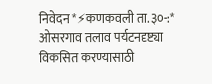निवेदन *⚡कणकवली ता.३०-:* ओसरगाव तलाव पर्यटनदृष्ट्या विकसित करण्यासाठी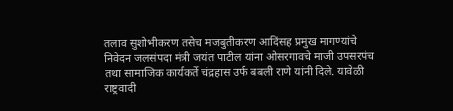तलाव सुशोभीकरण तसेच मजबुतीकरण आदिंसह प्रमुख मागण्यांचे निवेदन जलसंपदा मंत्री जयंत पाटील यांना ओसरगावचे माजी उपसरपंच तथा सामाजिक कार्यकर्ते चंद्रहास उर्फ बबली राणे यांनी दिले. यावेळी राष्ट्रवादी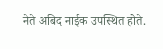नेते अबिद नाईक उपस्थित होते.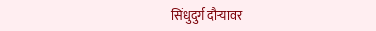सिंधुदुर्ग दौऱ्यावर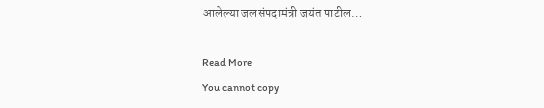आलेल्या जलसंपदामंत्री जयंत पाटील…

Read More
You cannot copy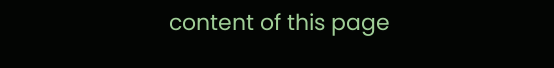content of this page